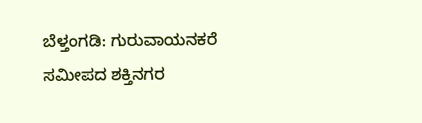ಬೆಳ್ತಂಗಡಿ: ಗುರುವಾಯನಕರೆ ಸಮೀಪದ ಶಕ್ತಿನಗರ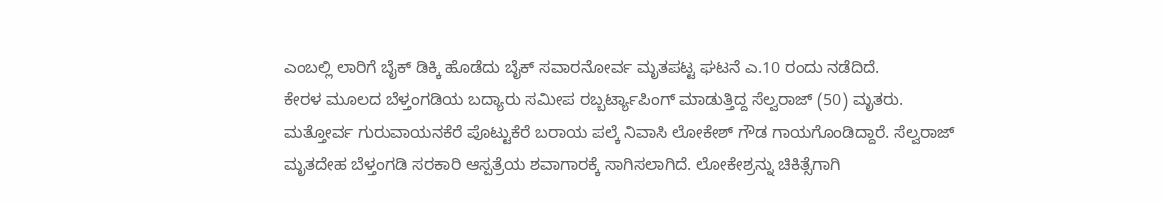ಎಂಬಲ್ಲಿ ಲಾರಿಗೆ ಬೈಕ್ ಡಿಕ್ಕಿ ಹೊಡೆದು ಬೈಕ್ ಸವಾರನೋರ್ವ ಮೃತಪಟ್ಟ ಘಟನೆ ಎ.10 ರಂದು ನಡೆದಿದೆ.
ಕೇರಳ ಮೂಲದ ಬೆಳ್ತಂಗಡಿಯ ಬದ್ಯಾರು ಸಮೀಪ ರಬ್ಬರ್ಟ್ಯಾಪಿಂಗ್ ಮಾಡುತ್ತಿದ್ದ ಸೆಲ್ವರಾಜ್ (50) ಮೃತರು.
ಮತ್ತೋರ್ವ ಗುರುವಾಯನಕೆರೆ ಪೊಟ್ಟುಕೆರೆ ಬರಾಯ ಪಲ್ಕೆ ನಿವಾಸಿ ಲೋಕೇಶ್ ಗೌಡ ಗಾಯಗೊಂಡಿದ್ದಾರೆ. ಸೆಲ್ವರಾಜ್ ಮೃತದೇಹ ಬೆಳ್ತಂಗಡಿ ಸರಕಾರಿ ಆಸ್ಪತ್ರೆಯ ಶವಾಗಾರಕ್ಕೆ ಸಾಗಿಸಲಾಗಿದೆ. ಲೋಕೇಶ್ರನ್ನು ಚಿಕಿತ್ಸೆಗಾಗಿ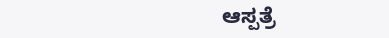ಆಸ್ಪತ್ರೆ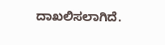ದಾಖಲಿಸಲಾಗಿದೆ.